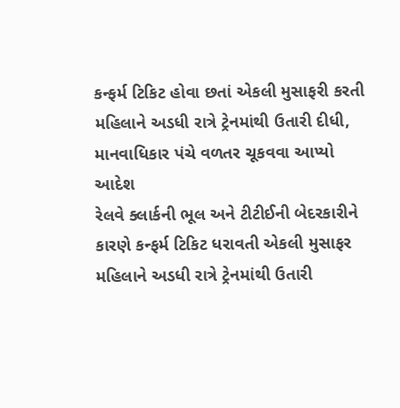કન્ફર્મ ટિકિટ હોવા છતાં એકલી મુસાફરી કરતી મહિલાને અડધી રાત્રે ટ્રેનમાંથી ઉતારી દીધી, માનવાધિકાર પંચે વળતર ચૂકવવા આપ્યો આદેશ
રેલવે ક્લાર્કની ભૂલ અને ટીટીઈની બેદરકારીને કારણે કન્ફર્મ ટિકિટ ધરાવતી એકલી મુસાફર મહિલાને અડધી રાત્રે ટ્રેનમાંથી ઉતારી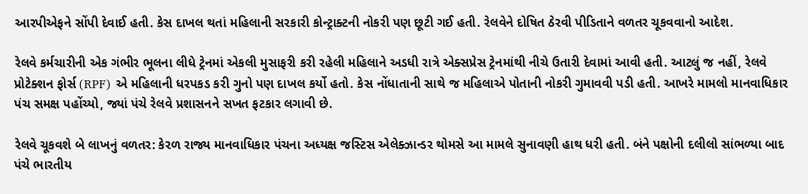આરપીએફને સોંપી દેવાઈ હતી. કેસ દાખલ થતાં મહિલાની સરકારી કોન્ટ્રાક્ટની નોકરી પણ છૂટી ગઈ હતી. રેલવેને દોષિત ઠેરવી પીડિતાને વળતર ચૂકવવાનો આદેશ.

રેલવે કર્મચારીની એક ગંભીર ભૂલના લીધે ટ્રેનમાં એકલી મુસાફરી કરી રહેલી મહિલાને અડધી રાત્રે એક્સપ્રેસ ટ્રેનમાંથી નીચે ઉતારી દેવામાં આવી હતી. આટલું જ નહીં, રેલવે પ્રોટેક્શન ફોર્સ (RPF) એ મહિલાની ધરપકડ કરી ગુનો પણ દાખલ કર્યો હતો. કેસ નોંધાતાની સાથે જ મહિલાએ પોતાની નોકરી ગુમાવવી પડી હતી. આખરે મામલો માનવાધિકાર પંચ સમક્ષ પહોંચ્યો, જ્યાં પંચે રેલવે પ્રશાસનને સખત ફટકાર લગાવી છે.

રેલવે ચૂકવશે બે લાખનું વળતર: કેરળ રાજ્ય માનવાધિકાર પંચના અધ્યક્ષ જસ્ટિસ એલેક્ઝાન્ડર થોમસે આ મામલે સુનાવણી હાથ ધરી હતી. બંને પક્ષોની દલીલો સાંભળ્યા બાદ પંચે ભારતીય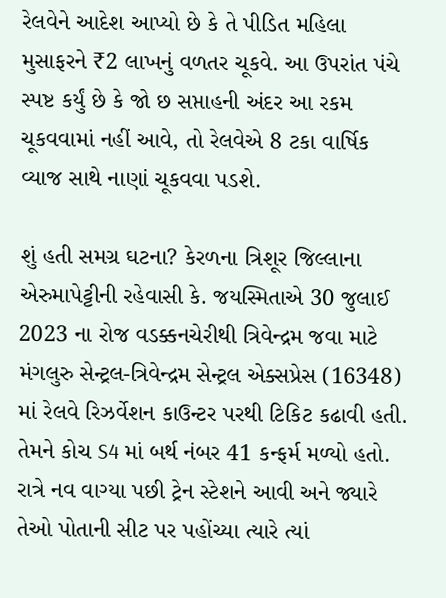રેલવેને આદેશ આપ્યો છે કે તે પીડિત મહિલા મુસાફરને ₹2 લાખનું વળતર ચૂકવે. આ ઉપરાંત પંચે સ્પષ્ટ કર્યું છે કે જો છ સપ્તાહની અંદર આ રકમ ચૂકવવામાં નહીં આવે, તો રેલવેએ 8 ટકા વાર્ષિક વ્યાજ સાથે નાણાં ચૂકવવા પડશે.

શું હતી સમગ્ર ઘટના? કેરળના ત્રિશૂર જિલ્લાના એરુમાપેટ્ટીની રહેવાસી કે. જયસ્મિતાએ 30 જુલાઈ 2023 ના રોજ વડક્કનચેરીથી ત્રિવેન્દ્રમ જવા માટે મંગલુરુ સેન્ટ્રલ-ત્રિવેન્દ્રમ સેન્ટ્રલ એક્સપ્રેસ (16348) માં રેલવે રિઝર્વેશન કાઉન્ટર પરથી ટિકિટ કઢાવી હતી. તેમને કોચ S4 માં બર્થ નંબર 41 કન્ફર્મ મળ્યો હતો. રાત્રે નવ વાગ્યા પછી ટ્રેન સ્ટેશને આવી અને જ્યારે તેઓ પોતાની સીટ પર પહોંચ્યા ત્યારે ત્યાં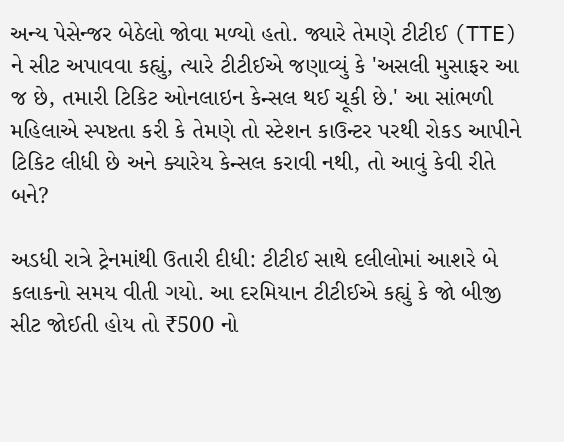અન્ય પેસેન્જર બેઠેલો જોવા મળ્યો હતો. જ્યારે તેમણે ટીટીઈ (TTE) ને સીટ અપાવવા કહ્યું, ત્યારે ટીટીઈએ જણાવ્યું કે 'અસલી મુસાફર આ જ છે, તમારી ટિકિટ ઓનલાઇન કેન્સલ થઈ ચૂકી છે.' આ સાંભળી મહિલાએ સ્પષ્ટતા કરી કે તેમણે તો સ્ટેશન કાઉન્ટર પરથી રોકડ આપીને ટિકિટ લીધી છે અને ક્યારેય કેન્સલ કરાવી નથી, તો આવું કેવી રીતે બને?

અડધી રાત્રે ટ્રેનમાંથી ઉતારી દીધી: ટીટીઈ સાથે દલીલોમાં આશરે બે કલાકનો સમય વીતી ગયો. આ દરમિયાન ટીટીઈએ કહ્યું કે જો બીજી સીટ જોઈતી હોય તો ₹500 નો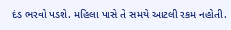દંડ ભરવો પડશે. મહિલા પાસે તે સમયે આટલી રકમ નહોતી.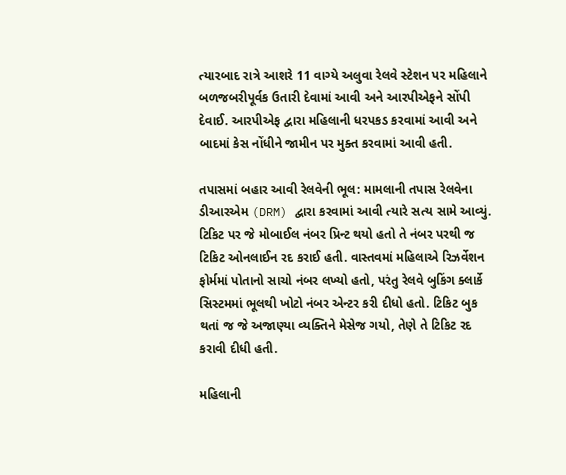ત્યારબાદ રાત્રે આશરે 11 વાગ્યે અલુવા રેલવે સ્ટેશન પર મહિલાને બળજબરીપૂર્વક ઉતારી દેવામાં આવી અને આરપીએફને સોંપી દેવાઈ. આરપીએફ દ્વારા મહિલાની ધરપકડ કરવામાં આવી અને બાદમાં કેસ નોંધીને જામીન પર મુક્ત કરવામાં આવી હતી.

તપાસમાં બહાર આવી રેલવેની ભૂલ: મામલાની તપાસ રેલવેના ડીઆરએમ (DRM) દ્વારા કરવામાં આવી ત્યારે સત્ય સામે આવ્યું. ટિકિટ પર જે મોબાઈલ નંબર પ્રિન્ટ થયો હતો તે નંબર પરથી જ ટિકિટ ઓનલાઈન રદ કરાઈ હતી. વાસ્તવમાં મહિલાએ રિઝર્વેશન ફોર્મમાં પોતાનો સાચો નંબર લખ્યો હતો, પરંતુ રેલવે બુકિંગ ક્લાર્કે સિસ્ટમમાં ભૂલથી ખોટો નંબર એન્ટર કરી દીધો હતો. ટિકિટ બુક થતાં જ જે અજાણ્યા વ્યક્તિને મેસેજ ગયો, તેણે તે ટિકિટ રદ કરાવી દીધી હતી.

મહિલાની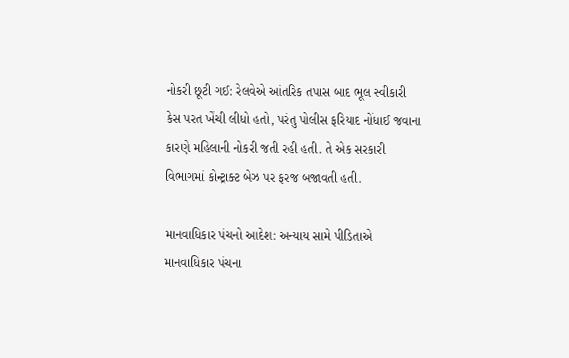નોકરી છૂટી ગઈ: રેલવેએ આંતરિક તપાસ બાદ ભૂલ સ્વીકારી કેસ પરત ખેંચી લીધો હતો, પરંતુ પોલીસ ફરિયાદ નોંધાઈ જવાના કારણે મહિલાની નોકરી જતી રહી હતી. તે એક સરકારી વિભાગમાં કોન્ટ્રાક્ટ બેઝ પર ફરજ બજાવતી હતી.

માનવાધિકાર પંચનો આદેશ: અન્યાય સામે પીડિતાએ માનવાધિકાર પંચના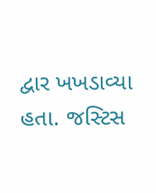દ્વાર ખખડાવ્યા હતા. જસ્ટિસ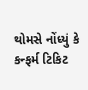થોમસે નોંધ્યું કે કન્ફર્મ ટિકિટ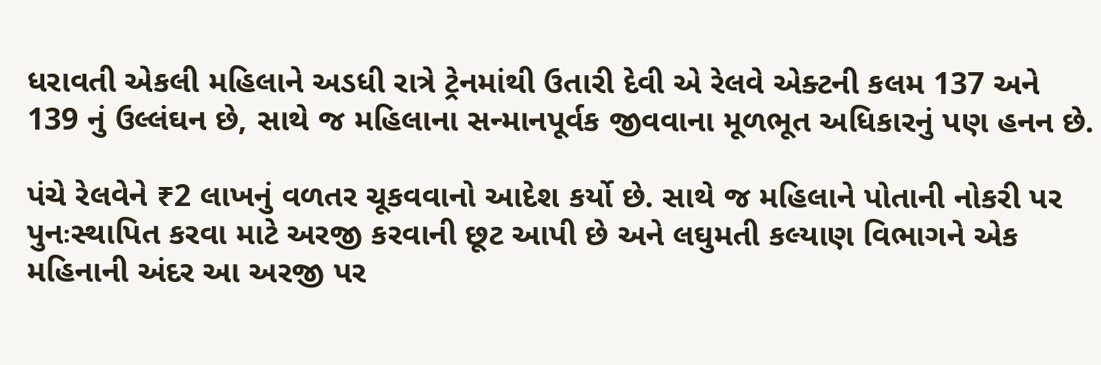ધરાવતી એકલી મહિલાને અડધી રાત્રે ટ્રેનમાંથી ઉતારી દેવી એ રેલવે એક્ટની કલમ 137 અને 139 નું ઉલ્લંઘન છે, સાથે જ મહિલાના સન્માનપૂર્વક જીવવાના મૂળભૂત અધિકારનું પણ હનન છે.

પંચે રેલવેને ₹2 લાખનું વળતર ચૂકવવાનો આદેશ કર્યો છે. સાથે જ મહિલાને પોતાની નોકરી પર પુનઃસ્થાપિત કરવા માટે અરજી કરવાની છૂટ આપી છે અને લઘુમતી કલ્યાણ વિભાગને એક મહિનાની અંદર આ અરજી પર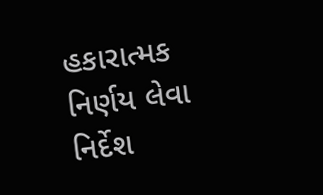હકારાત્મક નિર્ણય લેવા નિર્દેશ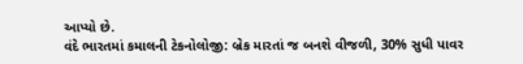આપ્યો છે.
વંદે ભારતમાં કમાલની ટેકનોલોજી: બ્રેક મારતાં જ બનશે વીજળી, 30% સુધી પાવર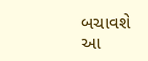બચાવશે આ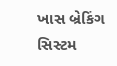ખાસ બ્રેકિંગ સિસ્ટમ